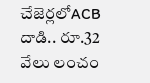చేజెర్లలోACB దాడి.. రూ.32 వేలు లంచం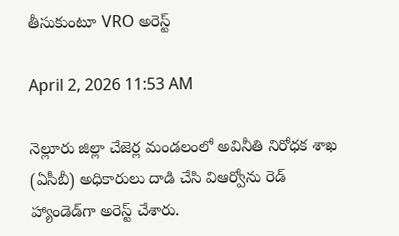తీసుకుంటూ VRO అరెస్ట్

April 2, 2026 11:53 AM

నెల్లూరు జిల్లా చేజెర్ల మండలంలో అవినీతి నిరోధక శాఖ (ఏసీబీ) అధికారులు దాడి చేసి విఆర్వోను రెడ్ హ్యాండెడ్‌గా అరెస్ట్ చేశారు.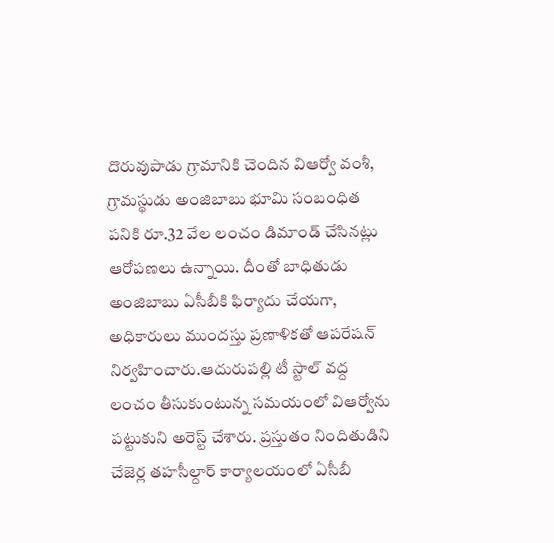దొరువుపాడు గ్రామానికి చెందిన విఆర్వో వంశీ, గ్రామస్థుడు అంజిబాబు భూమి సంబంధిత పనికి రూ.32 వేల లంచం డిమాండ్ చేసినట్లు ఆరోపణలు ఉన్నాయి. దీంతో బాధితుడు అంజిబాబు ఏసీబీకి ఫిర్యాదు చేయగా, అధికారులు ముందస్తు ప్రణాళికతో ఆపరేషన్ నిర్వహించారు.ఆదురుపల్లి టీ స్టాల్ వద్ద లంచం తీసుకుంటున్న సమయంలో విఆర్వోను పట్టుకుని అరెస్ట్ చేశారు. ప్రస్తుతం నిందితుడిని చేజెర్ల తహసీల్దార్ కార్యాలయంలో ఏసీబీ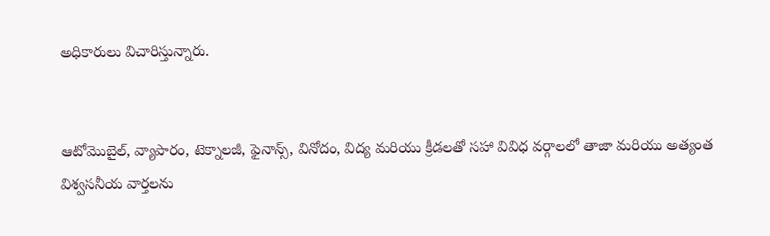అధికారులు విచారిస్తున్నారు.


ఆటోమొబైల్, వ్యాపారం, టెక్నాలజీ, ఫైనాన్స్, వినోదం, విద్య మరియు క్రీడలతో సహా వివిధ వర్గాలలో తాజా మరియు అత్యంత విశ్వసనీయ వార్తలను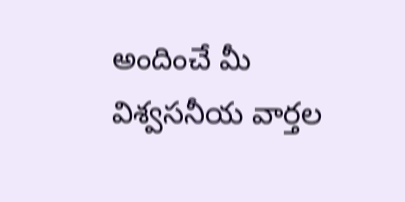అందించే మీ విశ్వసనీయ వార్తల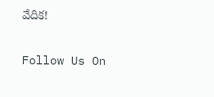వేదిక!

Follow Us On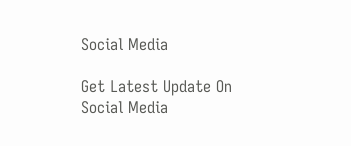Social Media

Get Latest Update On Social Media